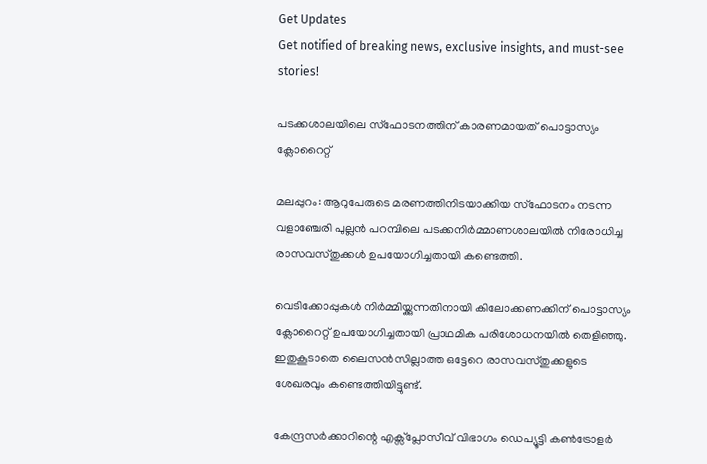Get Updates
Get notified of breaking news, exclusive insights, and must-see stories!

പടക്കശാലയിലെ സ്ഫോടനത്തിന് കാരണമായത് പൊട്ടാസ്യം ക്ലോറൈറ്റ്

മലപ്പുറം: ആറുപേരുടെ മരണത്തിനിടയാക്കിയ സ്ഫോടനം നടന്ന വളാഞ്ചേരി പുല്ലന്‍ പറമ്പിലെ പടക്കനിര്‍മ്മാണശാലയില്‍ നിരോധിച്ച രാസവസ്തുക്കള്‍ ഉപയോഗിച്ചതായി കണ്ടെത്തി.

വെടിക്കോപ്പുകള്‍ നിര്‍മ്മിയ്ക്കുന്നതിനായി കിലോക്കണക്കിന് പൊട്ടാസ്യം ക്ലോറൈറ്റ് ഉപയോഗിച്ചതായി പ്രാഥമിക പരിശോധനയില്‍ തെളിഞ്ഞു. ഇതുകൂടാതെ ലൈസന്‍സില്ലാത്ത ഒട്ടേറെ രാസവസ്തുക്കളുടെ ശേഖരവും കണ്ടെത്തിയിട്ടുണ്ട്.

കേന്ദ്രസര്‍ക്കാറിന്റെ എക്സ്പ്ലോസീവ് വിഭാഗം ഡെപ്യൂട്ടി കണ്‍ട്രോളര്‍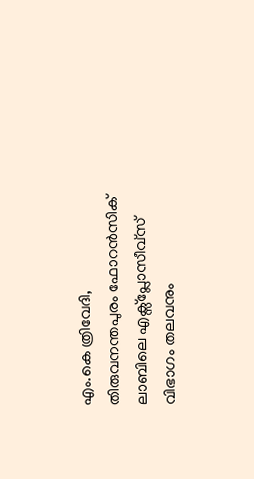എം.കെ ത്രിവേദി, തിരുവനന്തപുരം ഫോറന്‍സിക് ലാബിലെ എക്സ്പ്ലോസീവ്സ് വിഭാഗം തലവനും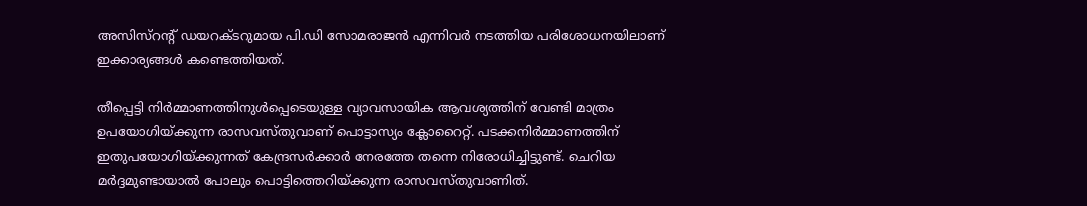അസിസ്റന്റ് ഡയറക്ടറുമായ പി.ഡി സോമരാജന്‍ എന്നിവര്‍ നടത്തിയ പരിശോധനയിലാണ് ഇക്കാര്യങ്ങള്‍ കണ്ടെത്തിയത്.

തീപ്പെട്ടി നിര്‍മ്മാണത്തിനുള്‍പ്പെടെയുള്ള വ്യാവസായിക ആവശ്യത്തിന് വേണ്ടി മാത്രം ഉപയോഗിയ്ക്കുന്ന രാസവസ്തുവാണ് പൊട്ടാസ്യം ക്ലോറൈറ്റ്. പടക്കനിര്‍മ്മാണത്തിന് ഇതുപയോഗിയ്ക്കുന്നത് കേന്ദ്രസര്‍ക്കാര്‍ നേരത്തേ തന്നെ നിരോധിച്ചിട്ടുണ്ട്. ചെറിയ മര്‍ദ്ദമുണ്ടായാല്‍ പോലും പൊട്ടിത്തെറിയ്ക്കുന്ന രാസവസ്തുവാണിത്.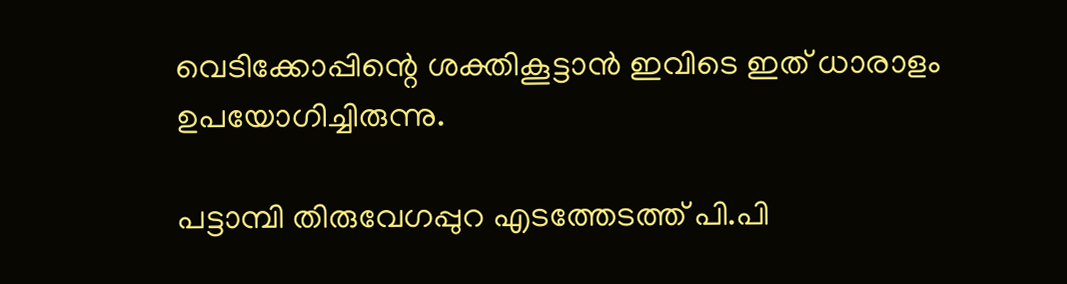വെടിക്കോപ്പിന്റെ ശക്തികൂട്ടാന്‍ ഇവിടെ ഇത് ധാരാളം ഉപയോഗിച്ചിരുന്നു.

പട്ടാമ്പി തിരുവേഗപ്പുറ എടത്തേടത്ത് പി.പി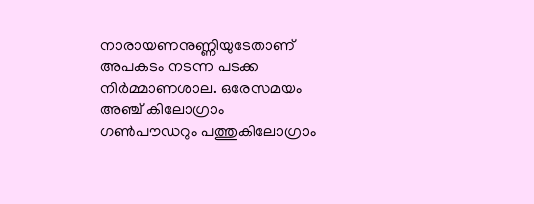നാരായണനുണ്ണിയുടേതാണ് അപകടം നടന്ന പടക്ക നിര്‍മ്മാണശാല. ഒരേസമയം അഞ്ച് കിലോഗ്രാം ഗണ്‍പൗഡറും പത്തുകിലോഗ്രാം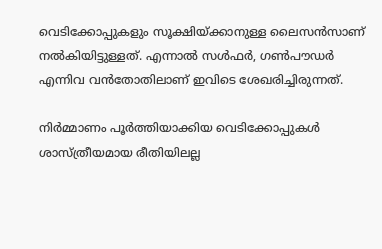വെടിക്കോപ്പുകളും സൂക്ഷിയ്ക്കാനുള്ള ലൈസന്‍സാണ് നല്‍കിയിട്ടുള്ളത്. എന്നാല്‍ സള്‍ഫര്‍, ഗണ്‍പൗഡര്‍ എന്നിവ വന്‍തോതിലാണ് ഇവിടെ ശേഖരിച്ചിരുന്നത്.

നിര്‍മ്മാണം പൂര്‍ത്തിയാക്കിയ വെടിക്കോപ്പുകള്‍ ശാസ്ത്രീയമായ രീതിയിലല്ല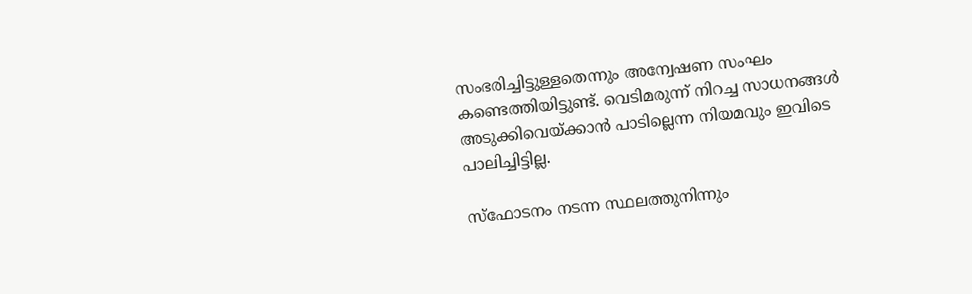സംഭരിച്ചിട്ടുള്ളതെന്നും അന്വേഷണ സംഘം കണ്ടെത്തിയിട്ടുണ്ട്. വെടിമരുന്ന് നിറച്ച സാധനങ്ങള്‍ അടുക്കിവെയ്ക്കാന്‍ പാടില്ലെന്ന നിയമവും ഇവിടെ പാലിച്ചിട്ടില്ല.

സ്ഫോടനം നടന്ന സ്ഥലത്തുനിന്നും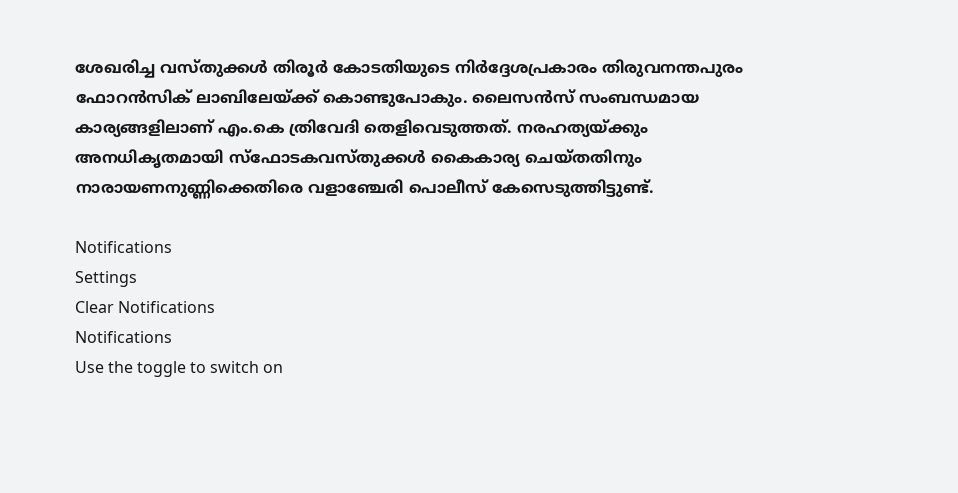ശേഖരിച്ച വസ്തുക്കള്‍ തിരൂര്‍ കോടതിയുടെ നിര്‍ദ്ദേശപ്രകാരം തിരുവനന്തപുരം ഫോറന്‍സിക് ലാബിലേയ്ക്ക് കൊണ്ടുപോകും. ലൈസന്‍സ് സംബന്ധമായ കാര്യങ്ങളിലാണ് എം.കെ ത്രിവേദി തെളിവെടുത്തത്. നരഹത്യയ്ക്കും അനധികൃതമായി സ്ഫോടകവസ്തുക്കള്‍ കൈകാര്യ ചെയ്തതിനും നാരായണനുണ്ണിക്കെതിരെ വളാഞ്ചേരി പൊലീസ് കേസെടുത്തിട്ടുണ്ട്.

Notifications
Settings
Clear Notifications
Notifications
Use the toggle to switch on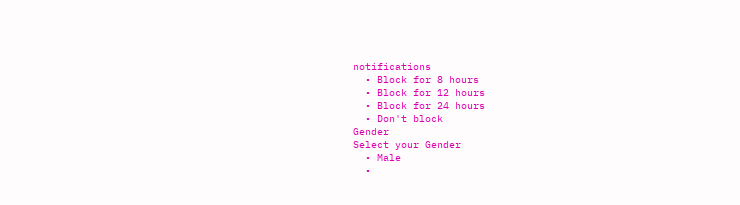notifications
  • Block for 8 hours
  • Block for 12 hours
  • Block for 24 hours
  • Don't block
Gender
Select your Gender
  • Male
  •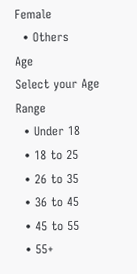Female
  • Others
Age
Select your Age Range
  • Under 18
  • 18 to 25
  • 26 to 35
  • 36 to 45
  • 45 to 55
  • 55+